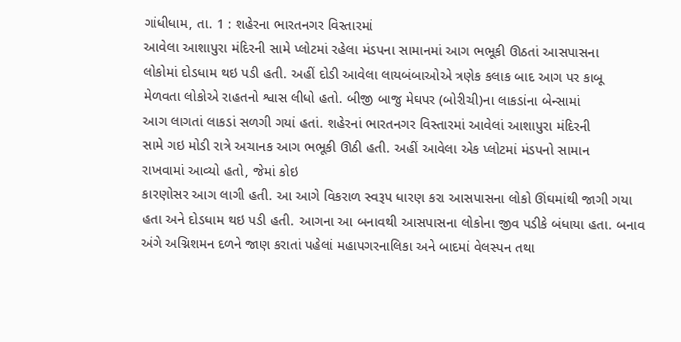ગાંધીધામ, તા. 1 : શહેરના ભારતનગર વિસ્તારમાં
આવેલા આશાપુરા મંદિરની સામે પ્લોટમાં રહેલા મંડપના સામાનમાં આગ ભભૂકી ઊઠતાં આસપાસના
લોકોમાં દોડધામ થઇ પડી હતી. અહીં દોડી આવેલા લાયબંબાઓએ ત્રણેક કલાક બાદ આગ પર કાબૂ
મેળવતા લોકોએ રાહતનો શ્વાસ લીધો હતો. બીજી બાજુ મેઘપર (બોરીચી)ના લાકડાંના બેન્સામાં
આગ લાગતાં લાકડાં સળગી ગયાં હતાં. શહેરનાં ભારતનગર વિસ્તારમાં આવેલાં આશાપુરા મંદિરની
સામે ગઇ મોડી રાત્રે અચાનક આગ ભભૂકી ઊઠી હતી. અહીં આવેલા એક પ્લોટમાં મંડપનો સામાન
રાખવામાં આવ્યો હતો, જેમાં કોઇ
કારણોસર આગ લાગી હતી. આ આગે વિકરાળ સ્વરૂપ ધારણ કરા આસપાસના લોકો ઊંઘમાંથી જાગી ગયા
હતા અને દોડધામ થઇ પડી હતી. આગના આ બનાવથી આસપાસના લોકોના જીવ પડીકે બંધાયા હતા. બનાવ
અંગે અગ્નિશમન દળને જાણ કરાતાં પહેલાં મહાપગરનાલિકા અને બાદમાં વેલસ્પન તથા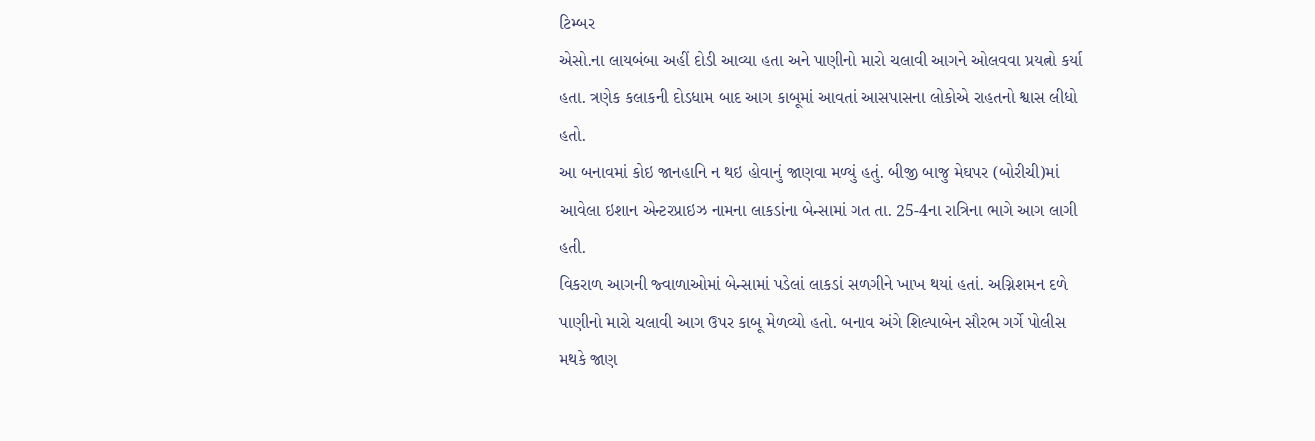ટિમ્બર
એસો.ના લાયબંબા અહીં દોડી આવ્યા હતા અને પાણીનો મારો ચલાવી આગને ઓલવવા પ્રયત્નો કર્યા
હતા. ત્રણેક કલાકની દોડધામ બાદ આગ કાબૂમાં આવતાં આસપાસના લોકોએ રાહતનો શ્વાસ લીધો હતો.
આ બનાવમાં કોઇ જાનહાનિ ન થઇ હોવાનું જાણવા મળ્યું હતું. બીજી બાજુ મેઘપર (બોરીચી)માં
આવેલા ઇશાન એન્ટરપ્રાઇઝ નામના લાકડાંના બેન્સામાં ગત તા. 25-4ના રાત્રિના ભાગે આગ લાગી હતી.
વિકરાળ આગની જ્વાળાઓમાં બેન્સામાં પડેલાં લાકડાં સળગીને ખાખ થયાં હતાં. અગ્નિશમન દળે
પાણીનો મારો ચલાવી આગ ઉપર કાબૂ મેળવ્યો હતો. બનાવ અંગે શિલ્પાબેન સૌરભ ગર્ગે પોલીસ
મથકે જાણ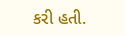કરી હતી.